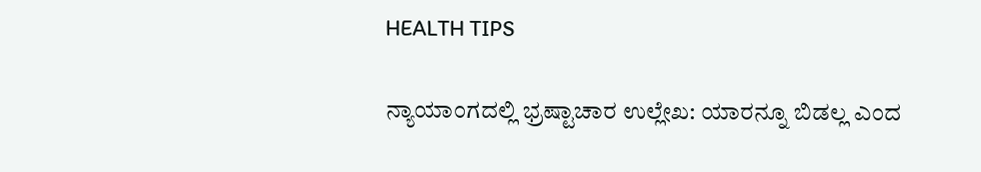HEALTH TIPS

ನ್ಯಾಯಾಂಗದಲ್ಲಿ ಭ್ರಷ್ಟಾಚಾರ ಉಲ್ಲೇಖ: ಯಾರನ್ನೂ ಬಿಡಲ್ಲ ಎಂದ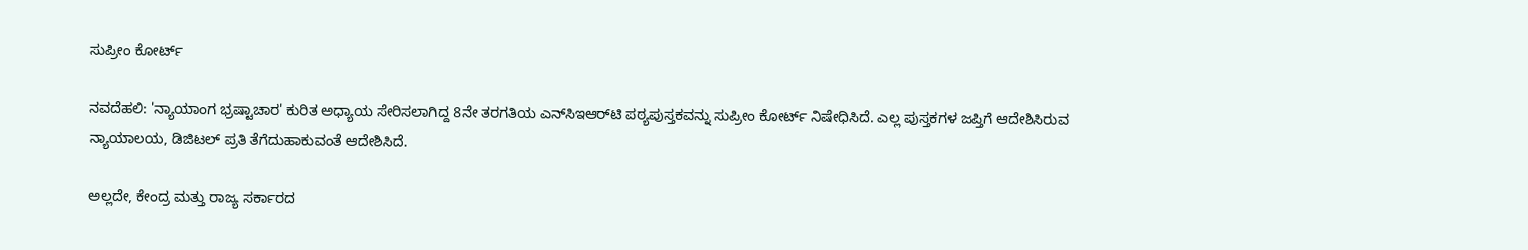ಸುಪ್ರೀಂ ಕೋರ್ಟ್

ನವದೆಹಲಿ: 'ನ್ಯಾಯಾಂಗ ಭ್ರಷ್ಟಾಚಾರ' ಕುರಿತ ಅಧ್ಯಾಯ ಸೇರಿಸಲಾಗಿದ್ದ 8ನೇ ತರಗತಿಯ ಎನ್‌ಸಿಇಆರ್‌ಟಿ ಪಠ್ಯಪುಸ್ತಕವನ್ನು ಸುಪ್ರೀಂ ಕೋರ್ಟ್ ನಿಷೇಧಿಸಿದೆ. ಎಲ್ಲ ಪುಸ್ತಕಗಳ ಜಪ್ತಿಗೆ ಆದೇಶಿಸಿರುವ ನ್ಯಾಯಾಲಯ, ಡಿಜಿಟಲ್ ಪ್ರತಿ ತೆಗೆದುಹಾಕುವಂತೆ ಆದೇಶಿಸಿದೆ.

ಅಲ್ಲದೇ, ಕೇಂದ್ರ ಮತ್ತು ರಾಜ್ಯ ಸರ್ಕಾರದ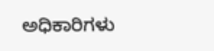ಅಧಿಕಾರಿಗಳು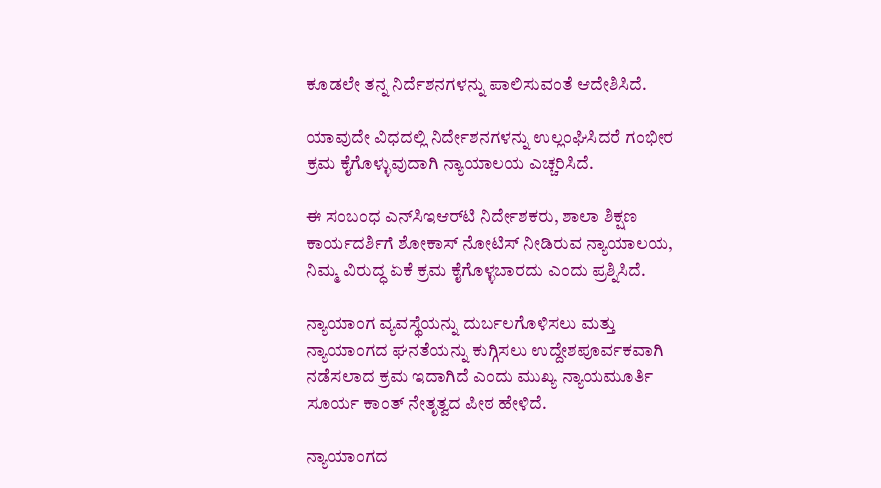ಕೂಡಲೇ ತನ್ನ ನಿರ್ದೆಶನಗಳನ್ನು ಪಾಲಿಸುವಂತೆ ಆದೇಶಿಸಿದೆ.

ಯಾವುದೇ ವಿಧದಲ್ಲಿ ನಿರ್ದೇಶನಗಳನ್ನು ಉಲ್ಲಂಘಿಸಿದರೆ ಗಂಭೀರ ಕ್ರಮ ಕೈಗೊಳ್ಳುವುದಾಗಿ ನ್ಯಾಯಾಲಯ ಎಚ್ಚರಿಸಿದೆ.

ಈ ಸಂಬಂಧ ಎನ್‌ಸಿಇಆರ್‌ಟಿ ನಿರ್ದೇಶಕರು, ಶಾಲಾ ಶಿಕ್ಷಣ ಕಾರ್ಯದರ್ಶಿಗೆ ಶೋಕಾಸ್ ನೋಟಿಸ್ ನೀಡಿರುವ ನ್ಯಾಯಾಲಯ, ನಿಮ್ಮ ವಿರುದ್ಧ ಏಕೆ ಕ್ರಮ ಕೈಗೊಳ್ಳಬಾರದು ಎಂದು ಪ್ರಶ್ನಿಸಿದೆ.

ನ್ಯಾಯಾಂಗ ವ್ಯವಸ್ಥೆಯನ್ನು ದುರ್ಬಲಗೊಳಿಸಲು ಮತ್ತು ನ್ಯಾಯಾಂಗದ ಘನತೆಯನ್ನು ಕುಗ್ಗಿಸಲು ಉದ್ದೇಶಪೂರ್ವಕವಾಗಿ ನಡೆಸಲಾದ ಕ್ರಮ ಇದಾಗಿದೆ ಎಂದು ಮುಖ್ಯ ನ್ಯಾಯಮೂರ್ತಿ ಸೂರ್ಯ ಕಾಂತ್ ನೇತೃತ್ವದ ಪೀಠ ಹೇಳಿದೆ.

ನ್ಯಾಯಾಂಗದ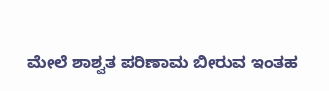ಮೇಲೆ ಶಾಶ್ವತ ಪರಿಣಾಮ ಬೀರುವ ಇಂತಹ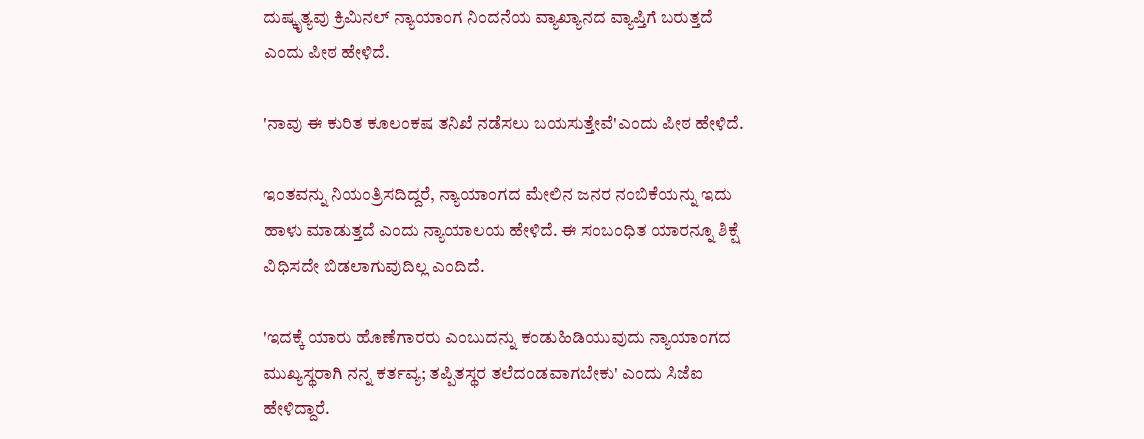ದುಷ್ಕೃತ್ಯವು ಕ್ರಿಮಿನಲ್ ನ್ಯಾಯಾಂಗ ನಿಂದನೆಯ ವ್ಯಾಖ್ಯಾನದ ವ್ಯಾಪ್ತಿಗೆ ಬರುತ್ತದೆ ಎಂದು ಪೀಠ ಹೇಳಿದೆ.

'ನಾವು ಈ ಕುರಿತ ಕೂಲಂಕಷ ತನಿಖೆ ನಡೆಸಲು ಬಯಸುತ್ತೇವೆ'ಎಂದು ಪೀಠ ಹೇಳಿದೆ.

ಇಂತವನ್ನು ನಿಯಂತ್ರಿಸದಿದ್ದರೆ, ನ್ಯಾಯಾಂಗದ ಮೇಲಿನ ಜನರ ನಂಬಿಕೆಯನ್ನು ಇದು ಹಾಳು ಮಾಡುತ್ತದೆ ಎಂದು ನ್ಯಾಯಾಲಯ ಹೇಳಿದೆ. ಈ ಸಂಬಂಧಿತ ಯಾರನ್ನೂ ಶಿಕ್ಷೆ ವಿಧಿಸದೇ ಬಿಡಲಾಗುವುದಿಲ್ಲ ಎಂದಿದೆ.

'ಇದಕ್ಕೆ ಯಾರು ಹೊಣೆಗಾರರು ಎಂಬುದನ್ನು ಕಂಡುಹಿಡಿಯುವುದು ನ್ಯಾಯಾಂಗದ ಮುಖ್ಯಸ್ಥರಾಗಿ ನನ್ನ ಕರ್ತವ್ಯ; ತಪ್ಪಿತಸ್ಥರ ತಲೆದಂಡವಾಗಬೇಕು' ಎಂದು ಸಿಜೆಐ ಹೇಳಿದ್ದಾರೆ.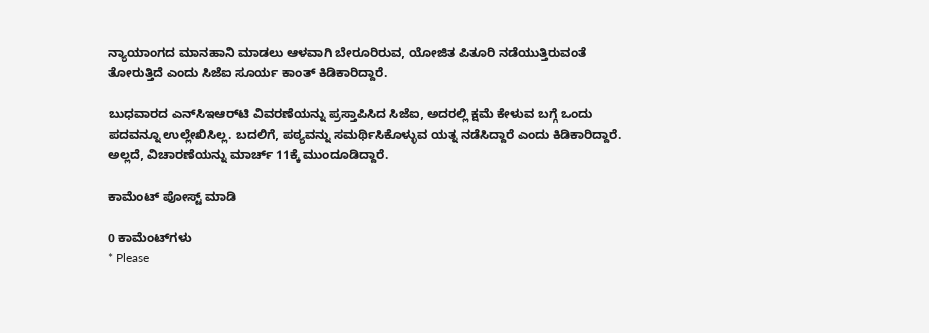ನ್ಯಾಯಾಂಗದ ಮಾನಹಾನಿ ಮಾಡಲು ಆಳವಾಗಿ ಬೇರೂರಿರುವ, ಯೋಜಿತ ಪಿತೂರಿ ನಡೆಯುತ್ತಿರುವಂತೆ ತೋರುತ್ತಿದೆ ಎಂದು ಸಿಜೆಐ ಸೂರ್ಯ ಕಾಂತ್ ಕಿಡಿಕಾರಿದ್ದಾರೆ.

ಬುಧವಾರದ ಎನ್‌ಸಿಇಆರ್‌ಟಿ ವಿವರಣೆಯನ್ನು ಪ್ರಸ್ತಾಪಿಸಿದ ಸಿಜೆಐ, ಅದರಲ್ಲಿ ಕ್ಷಮೆ ಕೇಳುವ ಬಗ್ಗೆ ಒಂದು ಪದವನ್ನೂ ಉಲ್ಲೇಖಿಸಿಲ್ಲ. ಬದಲಿಗೆ, ಪಠ್ಯವನ್ನು ಸಮರ್ಥಿಸಿಕೊಳ್ಳುವ ಯತ್ನ ನಡೆಸಿದ್ದಾರೆ ಎಂದು ಕಿಡಿಕಾರಿದ್ದಾರೆ. ಅಲ್ಲದೆ, ವಿಚಾರಣೆಯನ್ನು ಮಾರ್ಚ್ 11ಕ್ಕೆ ಮುಂದೂಡಿದ್ದಾರೆ.

ಕಾಮೆಂಟ್‌‌ ಪೋಸ್ಟ್‌ ಮಾಡಿ

0 ಕಾಮೆಂಟ್‌ಗಳು
* Please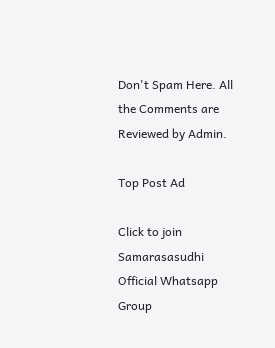Don't Spam Here. All the Comments are Reviewed by Admin.

Top Post Ad

Click to join Samarasasudhi Official Whatsapp Group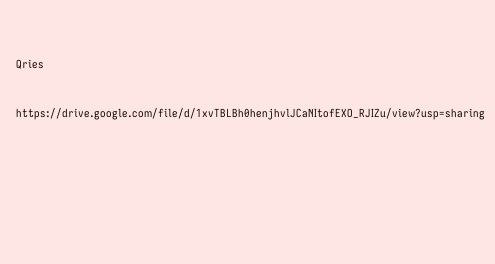Qries

https://drive.google.com/file/d/1xvTBLBh0henjhvlJCaNItofEXO_RJIZu/view?usp=sharing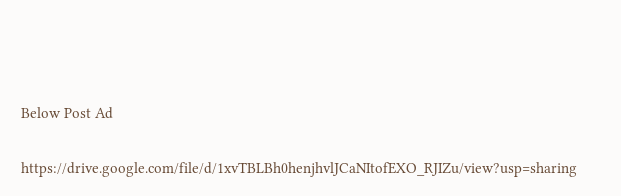Below Post Ad

https://drive.google.com/file/d/1xvTBLBh0henjhvlJCaNItofEXO_RJIZu/view?usp=sharing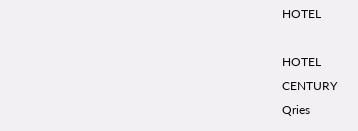HOTEL

HOTEL
CENTURY
Qries